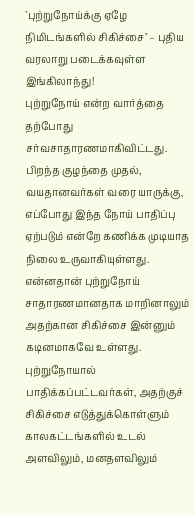`புற்றுநோய்க்கு ஏழே நிமிடங்களில் சிகிச்சை’ – புதிய வரலாறு படைக்கவுள்ள இங்கிலாந்து!
புற்றுநோய் என்ற வார்த்தை தற்போது சர்வசாதாரணமாகிவிட்டது. பிறந்த குழந்தை முதல், வயதானவர்கள் வரை யாருக்கு, எப்போது இந்த நோய் பாதிப்பு ஏற்படும் என்றே கணிக்க முடியாத நிலை உருவாகியுள்ளது. என்னதான் புற்றுநோய் சாதாரணமானதாக மாறினாலும் அதற்கான சிகிச்சை இன்னும் கடினமாகவே உள்ளது. புற்றுநோயால் பாதிக்கப்பட்டவர்கள், அதற்குச் சிகிச்சை எடுத்துக்கொள்ளும் காலகட்டங்களில் உடல் அளவிலும், மனதளவிலும்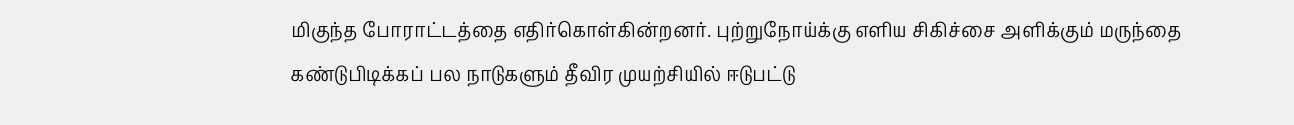மிகுந்த போராட்டத்தை எதிர்கொள்கின்றனர். புற்றுநோய்க்கு எளிய சிகிச்சை அளிக்கும் மருந்தை கண்டுபிடிக்கப் பல நாடுகளும் தீவிர முயற்சியில் ஈடுபட்டு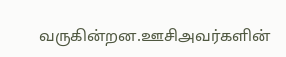வருகின்றன.ஊசிஅவர்களின்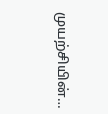முயற்சியின்…